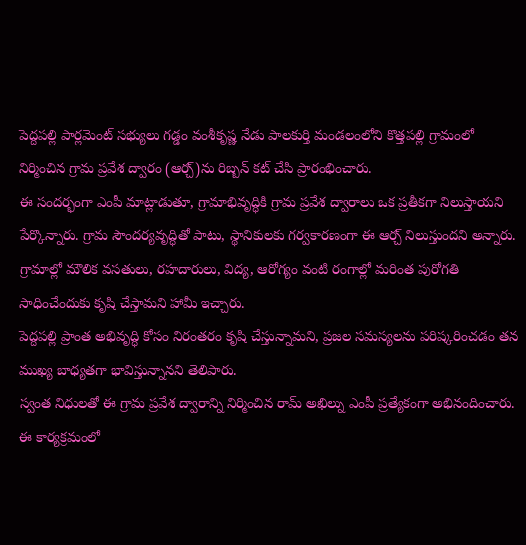పెద్దపల్లి పార్లమెంట్ సభ్యులు గడ్డం వంశీకృష్ణ నేడు పాలకుర్తి మండలంలోని కొత్తపల్లి గ్రామంలో నిర్మించిన గ్రామ ప్రవేశ ద్వారం (ఆర్చ్)ను రిబ్బన్ కట్ చేసి ప్రారంభించారు.
ఈ సందర్భంగా ఎంపీ మాట్లాడుతూ, గ్రామాభివృద్ధికి గ్రామ ప్రవేశ ద్వారాలు ఒక ప్రతీకగా నిలుస్తాయని పేర్కొన్నారు. గ్రామ సౌందర్యవృద్ధితో పాటు, స్థానికులకు గర్వకారణంగా ఈ ఆర్చ్ నిలుస్తుందని అన్నారు. గ్రామాల్లో మౌలిక వసతులు, రహదారులు, విద్య, ఆరోగ్యం వంటి రంగాల్లో మరింత పురోగతి సాధించేందుకు కృషి చేస్తామని హామీ ఇచ్చారు.
పెద్దపల్లి ప్రాంత అభివృద్ధి కోసం నిరంతరం కృషి చేస్తున్నామని, ప్రజల సమస్యలను పరిష్కరించడం తన ముఖ్య బాధ్యతగా భావిస్తున్నానని తెలిపారు.
స్వంత నిధులతో ఈ గ్రామ ప్రవేశ ద్వారాన్ని నిర్మించిన రామ్ అఖిల్ను ఎంపీ ప్రత్యేకంగా అభినందించారు.
ఈ కార్యక్రమంలో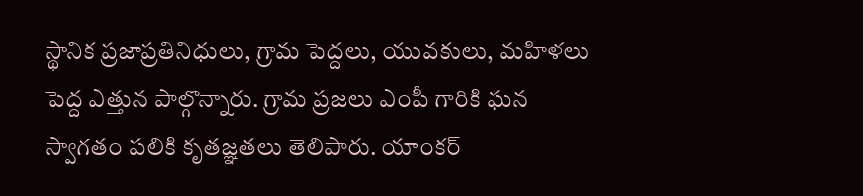స్థానిక ప్రజాప్రతినిధులు, గ్రామ పెద్దలు, యువకులు, మహిళలు పెద్ద ఎత్తున పాల్గొన్నారు. గ్రామ ప్రజలు ఎంపీ గారికి ఘన స్వాగతం పలికి కృతజ్ఞతలు తెలిపారు. యాంకర్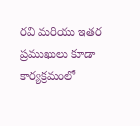రవి మరియు ఇతర ప్రముఖులు కూడా కార్యక్రమంలో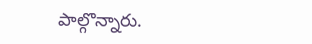పాల్గొన్నారు.